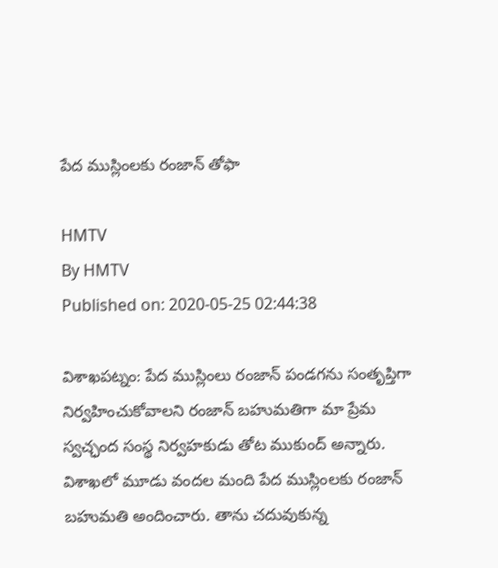పేద ముస్లింలకు రంజాన్ తోఫా

HMTV
By HMTV
Published on: 2020-05-25 02:44:38

విశాఖపట్నం: పేద ముస్లింలు రంజాన్ పండగను సంతృప్తిగా నిర్వహించుకోవాలని రంజాన్ బహుమతిగా మా ప్రేమ స్వచ్ఛంద సంస్థ నిర్వహకుడు తోట ముకుంద్ అన్నారు. విశాఖలో మూడు వందల మంది పేద ముస్లింలకు రంజాన్ బహుమతి అందించారు. తాను చదువుకున్న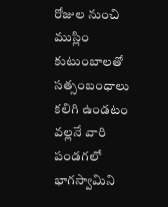రోజుల నుంచి ముస్లిం కుటుంబాలతో సత్సంబంధాలు కలిగి ఉండటం వల్లనే వారి పండగలో భాగస్వామిని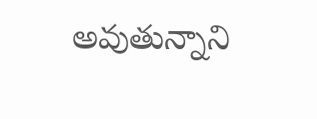అవుతున్నాని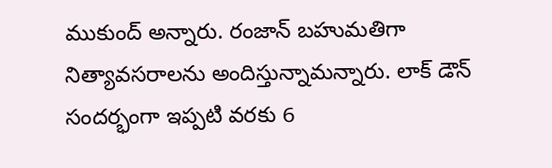ముకుంద్ అన్నారు. రంజాన్ బహుమతిగా నిత్యావసరాలను అందిస్తున్నామన్నారు. లాక్ డౌన్ సందర్భంగా ఇప్పటి వరకు 6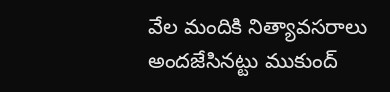వేల మందికి నిత్యావసరాలు అందజేసినట్టు ముకుంద్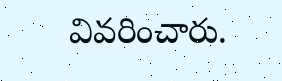వివరించారు.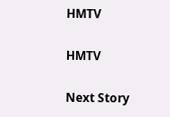HMTV

HMTV

Next Story